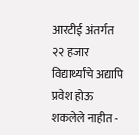आरटीई अंतर्गत २२ हजार विद्यार्थ्यांचे अद्यापि प्रवेश होऊ शकलेले नाहीत -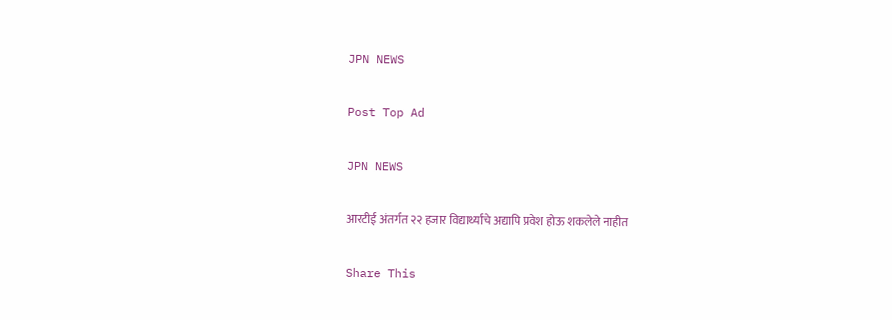JPN NEWS

Post Top Ad

JPN NEWS

आरटीई अंतर्गत २२ हजार विद्यार्थ्यांचे अद्यापि प्रवेश होऊ शकलेले नाहीत

Share This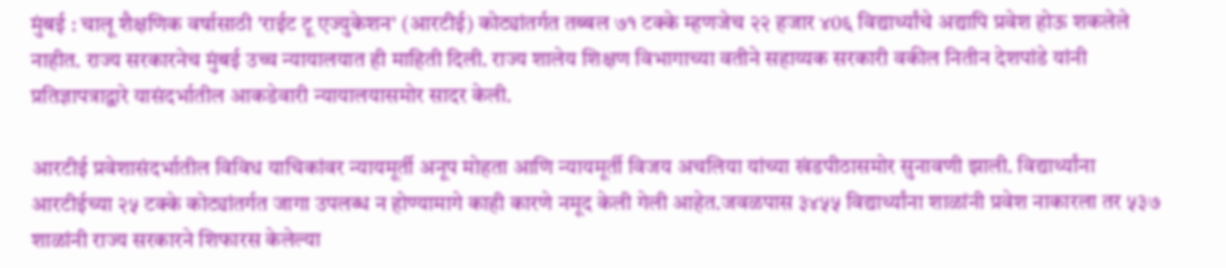मुंबई : चालू शैक्षणिक वर्षासाठी 'राईट टू एज्युकेशन' (आरटीई) कोट्यांतर्गत तब्बल ७१ टक्के म्हणजेच २२ हजार ४0६ विद्यार्थ्यांचे अद्यापि प्रवेश होऊ शकलेले नाहीत. राज्य सरकारनेच मुंबई उच्च न्यायालयात ही माहिती दिली. राज्य शालेय शिक्षण विभागाच्या वतीने सहाय्यक सरकारी वकील नितीन देशपांडे यांनी प्रतिज्ञापत्राद्वारे यासंदर्भातील आकडेवारी न्यायालयासमोर सादर केली.

आरटीई प्रवेशासंदर्भातील विविध याचिकांवर न्यायमूर्ती अनूप मोहता आणि न्यायमूर्ती विजय अचलिया यांच्या खंडपीठासमोर सुनावणी झाली. विद्यार्थ्यांना आरटीईच्या २५ टक्के कोट्यांतर्गत जागा उपलब्ध न होण्यामागे काही कारणे नमूद केली गेली आहेत.जवळपास ३४५५ विद्यार्थ्यांना शाळांनी प्रवेश नाकारला तर ५३७ शाळांनी राज्य सरकारने शिफारस केलेल्या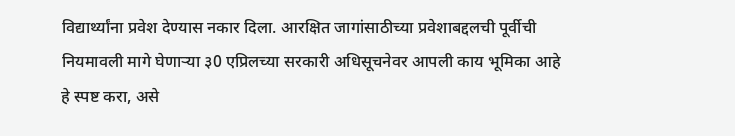विद्यार्थ्यांना प्रवेश देण्यास नकार दिला. आरक्षित जागांसाठीच्या प्रवेशाबद्दलची पूर्वीची नियमावली मागे घेणार्‍या ३0 एप्रिलच्या सरकारी अधिसूचनेवर आपली काय भूमिका आहे हे स्पष्ट करा, असे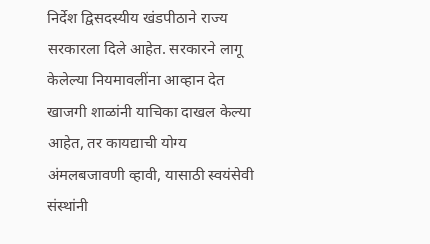निर्देश द्विसदस्यीय खंडपीठाने राज्य सरकारला दिले आहेत. सरकारने लागू केलेल्या नियमावलींना आव्हान देत खाजगी शाळांनी याचिका दाखल केल्या आहेत, तर कायद्याची योग्य अंमलबजावणी व्हावी, यासाठी स्वयंसेवी संस्थांनी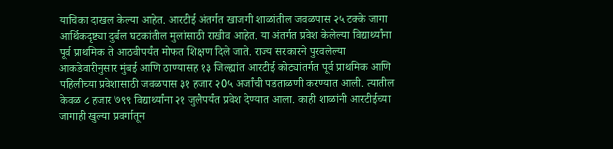याचिका दाखल केल्या आहेत. आरटीई अंतर्गत खाजगी शाळांतील जवळपास २५ टक्के जागा आर्थिकदृष्ट्या दुर्बल घटकांतील मुलांसाठी राखीव आहेत. या अंतर्गत प्रवेश केलेल्या विद्यार्थ्यांना पूर्व प्राथमिक ते आठवीपर्यंत मोफत शिक्षण दिले जाते. राज्य सरकारने पुरवलेल्या आकडेवारीनुसार मुंबई आणि ठाण्यासह १३ जिल्ह्यांत आरटीई कोट्यांतर्गत पूर्व प्राथमिक आणि पहिलीच्या प्रवेशासाठी जवळपास ३१ हजार २0५ अर्जांची पडताळणी करण्यात आली. त्यातील केवळ ८ हजार ७९९ विद्यार्थ्यांना २१ जुलैपर्यंत प्रवेश देण्यात आला. काही शाळांनी आरटीईच्या जागाही खुल्या प्रवर्गातून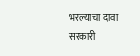भरल्याचा दावा सरकारी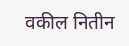वकील नितीन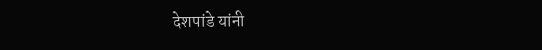देशपांडे यांनी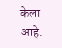केला आहे.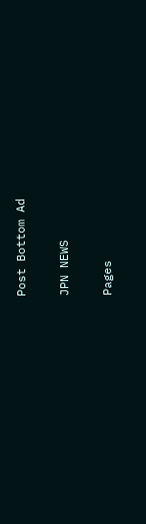Post Bottom Ad

JPN NEWS

Pages